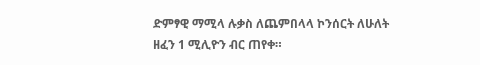ድምፃዊ ማሚላ ሉቃስ ለጨምበላላ ኮንሰርት ለሁለት ዘፈን 1 ሚሊዮን ብር ጠየቀ።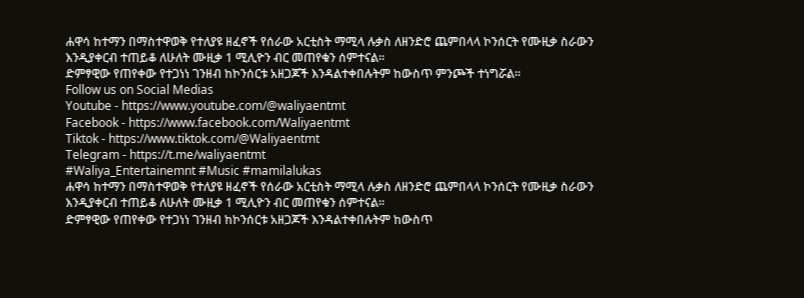ሐዋሳ ከተማን በማስተዋወቅ የተለያዩ ዘፈኖች የሰራው አርቲስት ማሚላ ሉቃስ ለዘንድሮ ጨምበላላ ኮንሰርት የሙዚቃ ስራውን እንዲያቀርብ ተጠይቆ ለሁለት ሙዚቃ 1 ሚሊዮን ብር መጠየቁን ሰምተናል።
ድምፃዊው የጠየቀው የተጋነነ ገንዘብ ከኮንሰርቱ አዘጋጆች እንዳልተቀበሉትም ከውስጥ ምንጮች ተነግሯል።
Follow us on Social Medias
Youtube - https://www.youtube.com/@waliyaentmt
Facebook - https://www.facebook.com/Waliyaentmt
Tiktok - https://www.tiktok.com/@Waliyaentmt
Telegram - https://t.me/waliyaentmt
#Waliya_Entertainemnt #Music #mamilalukas
ሐዋሳ ከተማን በማስተዋወቅ የተለያዩ ዘፈኖች የሰራው አርቲስት ማሚላ ሉቃስ ለዘንድሮ ጨምበላላ ኮንሰርት የሙዚቃ ስራውን እንዲያቀርብ ተጠይቆ ለሁለት ሙዚቃ 1 ሚሊዮን ብር መጠየቁን ሰምተናል።
ድምፃዊው የጠየቀው የተጋነነ ገንዘብ ከኮንሰርቱ አዘጋጆች እንዳልተቀበሉትም ከውስጥ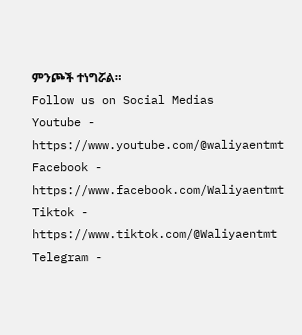ምንጮች ተነግሯል።
Follow us on Social Medias
Youtube - https://www.youtube.com/@waliyaentmt
Facebook - https://www.facebook.com/Waliyaentmt
Tiktok - https://www.tiktok.com/@Waliyaentmt
Telegram -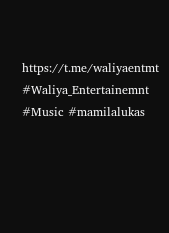https://t.me/waliyaentmt
#Waliya_Entertainemnt #Music #mamilalukas